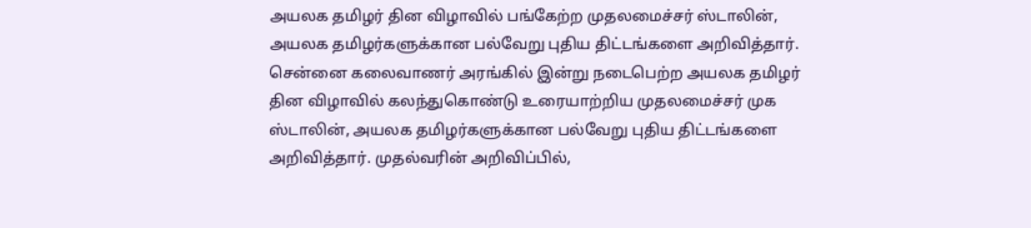அயலக தமிழர் தின விழாவில் பங்கேற்ற முதலமைச்சர் ஸ்டாலின், அயலக தமிழர்களுக்கான பல்வேறு புதிய திட்டங்களை அறிவித்தார்.
சென்னை கலைவாணர் அரங்கில் இன்று நடைபெற்ற அயலக தமிழர் தின விழாவில் கலந்துகொண்டு உரையாற்றிய முதலமைச்சர் முக ஸ்டாலின், அயலக தமிழர்களுக்கான பல்வேறு புதிய திட்டங்களை அறிவித்தார். முதல்வரின் அறிவிப்பில்,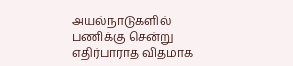அயல்நாடுகளில் பணிக்கு சென்று எதிர்பாராத விதமாக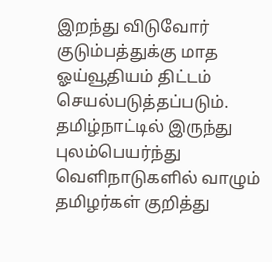இறந்து விடுவோர் குடும்பத்துக்கு மாத ஓய்வூதியம் திட்டம் செயல்படுத்தப்படும்.
தமிழ்நாட்டில் இருந்து புலம்பெயர்ந்து வெளிநாடுகளில் வாழும் தமிழர்கள் குறித்து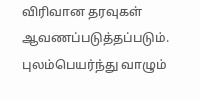விரிவான தரவுகள் ஆவணப்படுத்தப்படும். புலம்பெயர்ந்து வாழும்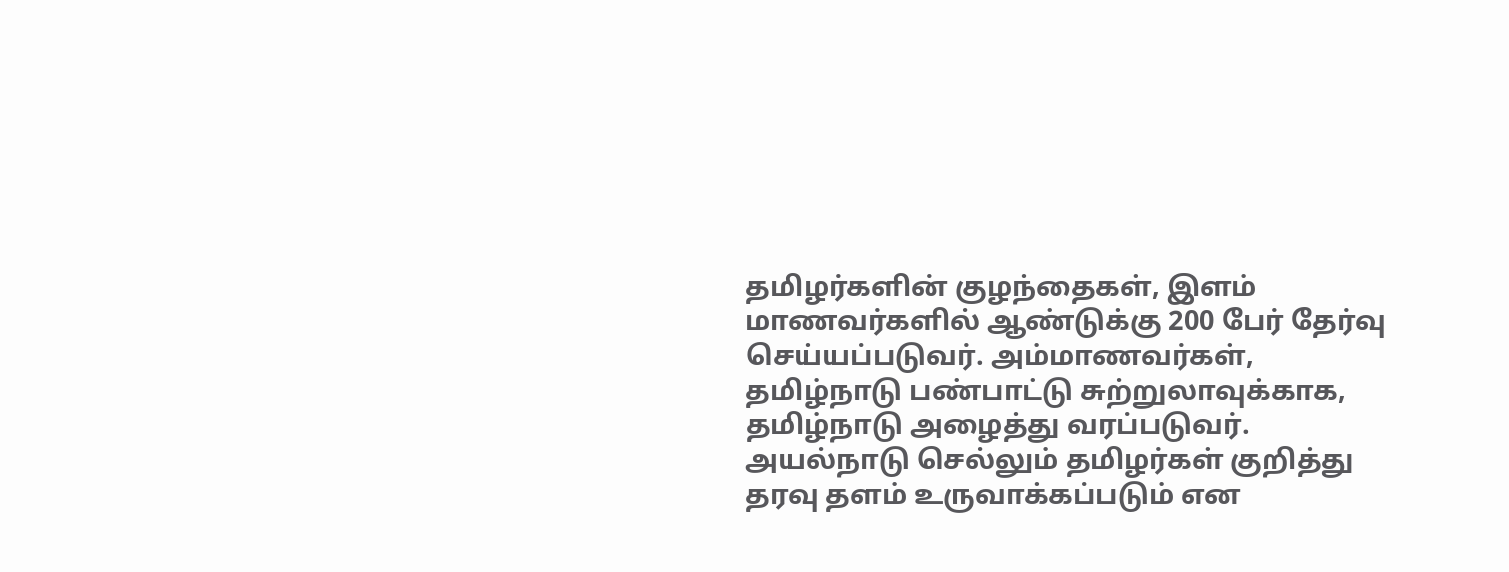தமிழர்களின் குழந்தைகள், இளம் மாணவர்களில் ஆண்டுக்கு 200 பேர் தேர்வு செய்யப்படுவர். அம்மாணவர்கள், தமிழ்நாடு பண்பாட்டு சுற்றுலாவுக்காக, தமிழ்நாடு அழைத்து வரப்படுவர். அயல்நாடு செல்லும் தமிழர்கள் குறித்து தரவு தளம் உருவாக்கப்படும் என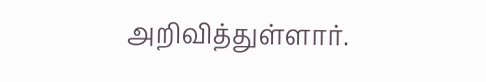அறிவித்துள்ளார்.